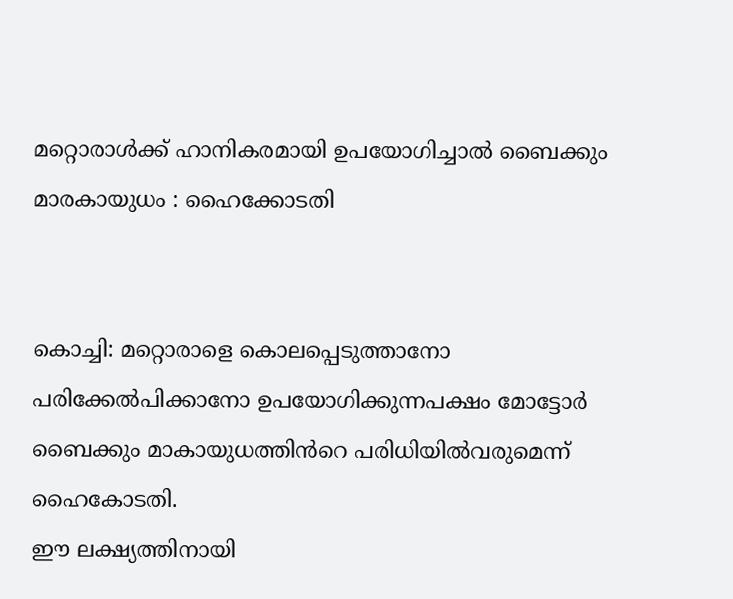മറ്റൊരാള്‍ക്ക് ഹാനികരമായി ഉപയോഗിച്ചാല്‍ ബൈക്കും മാരകായുധം : ഹൈക്കോടതി


കൊച്ചി: മറ്റൊരാളെ കൊലപ്പെടുത്താനോ പരിക്കേല്‍പിക്കാനോ ഉപയോഗിക്കുന്നപക്ഷം മോട്ടോർ ബൈക്കും മാകായുധത്തിൻറെ പരിധിയില്‍വരുമെന്ന് ഹൈകോടതി.
ഈ ലക്ഷ്യത്തിനായി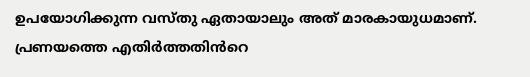ഉപയോഗിക്കുന്ന വസ്തു ഏതായാലും അത് മാരകായുധമാണ്. പ്രണയത്തെ എതിർത്തതിൻറെ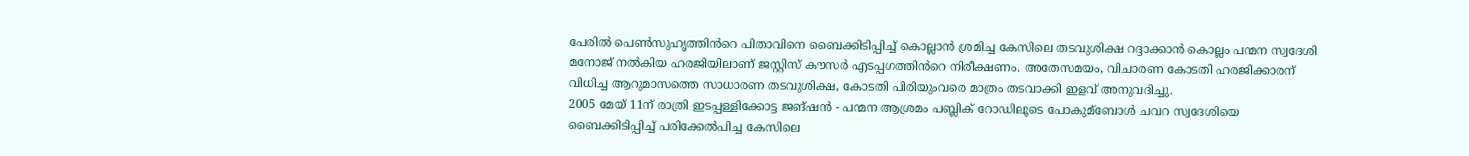പേരില്‍ പെണ്‍സുഹൃത്തിൻറെ പിതാവിനെ ബൈക്കിടിപ്പിച്ച്‌ കൊല്ലാൻ ശ്രമിച്ച കേസിലെ തടവുശിക്ഷ റദ്ദാക്കാൻ കൊല്ലം പന്മന സ്വദേശി മനോജ് നല്‍കിയ ഹരജിയിലാണ് ജസ്റ്റിസ് കൗസർ എടപ്പഗത്തിൻറെ നിരീക്ഷണം. അതേസമയം, വിചാരണ കോടതി ഹരജിക്കാരന് വിധിച്ച ആറുമാസത്തെ സാധാരണ തടവുശിക്ഷ, കോടതി പിരിയുംവരെ മാത്രം തടവാക്കി ഇളവ് അനുവദിച്ചു.
2005 മേയ് 11ന് രാത്രി ഇടപ്പള്ളിക്കോട്ട ജങ്ഷൻ - പന്മന ആശ്രമം പബ്ലിക് റോഡിലൂടെ പോകുമ്ബോള്‍ ചവറ സ്വദേശിയെ ബൈക്കിടിപ്പിച്ച്‌ പരിക്കേല്‍പിച്ച കേസിലെ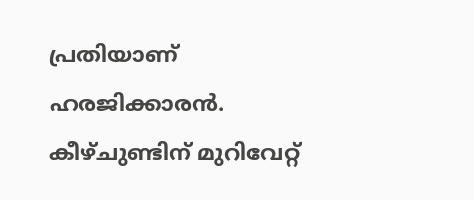പ്രതിയാണ് ഹരജിക്കാരൻ. കീഴ്ചുണ്ടിന് മുറിവേറ്റ്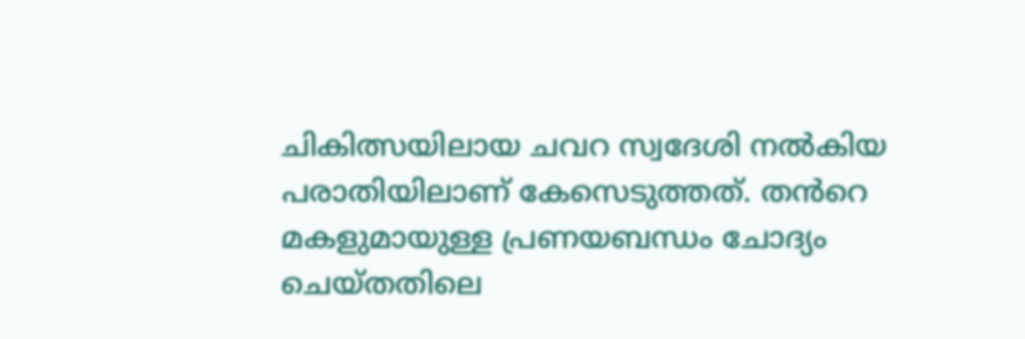ചികിത്സയിലായ ചവറ സ്വദേശി നല്‍കിയ പരാതിയിലാണ് കേസെടുത്തത്. തൻറെ മകളുമായുള്ള പ്രണയബന്ധം ചോദ്യം ചെയ്തതിലെ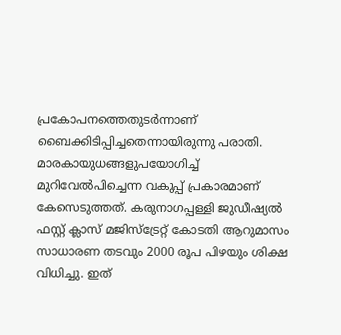പ്രകോപനത്തെതുടർന്നാണ് ബൈക്കിടിപ്പിച്ചതെന്നായിരുന്നു പരാതി. മാരകായുധങ്ങളുപയോഗിച്ച്‌ മുറിവേല്‍പിച്ചെന്ന വകുപ്പ് പ്രകാരമാണ് കേസെടുത്തത്. കരുനാഗപ്പള്ളി ജുഡീഷ്യല്‍ ഫസ്റ്റ് ക്ലാസ് മജിസ്ട്രേറ്റ് കോടതി ആറുമാസം സാധാരണ തടവും 2000 രൂപ പിഴയും ശിക്ഷ വിധിച്ചു. ഇത്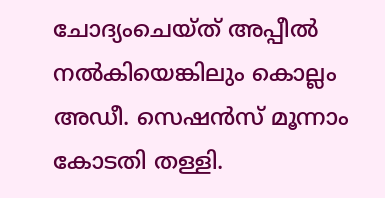ചോദ്യംചെയ്ത് അപ്പീല്‍ നല്‍കിയെങ്കിലും കൊല്ലം അഡീ. സെഷൻസ് മൂന്നാം കോടതി തള്ളി.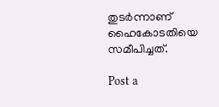തുടർന്നാണ് ഹൈകോടതിയെ സമീപിച്ചത്.

Post a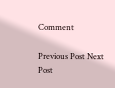Comment

Previous Post Next Post